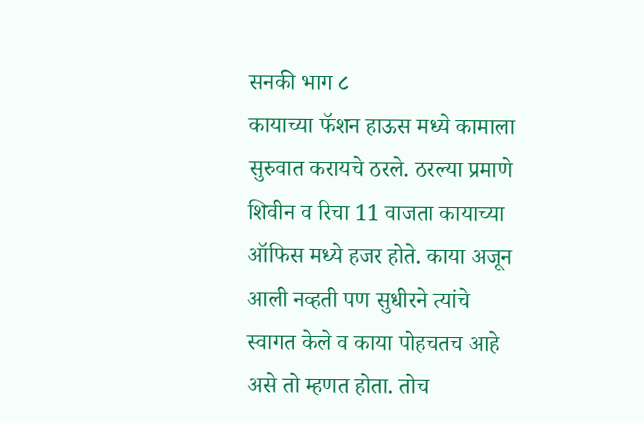सनकी भाग ८
कायाच्या फॅशन हाऊस मध्ये कामाला सुरुवात करायचे ठरले. ठरल्या प्रमाणे शिवीन व रिचा 11 वाजता कायाच्या ऑफिस मध्ये हजर होते. काया अजून आली नव्हती पण सुधीरने त्यांचे स्वागत केले व काया पोहचतच आहे असे तो म्हणत होता. तोच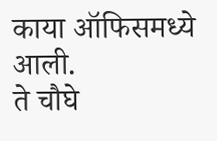काया ऑफिसमध्ये आली.
ते चौघे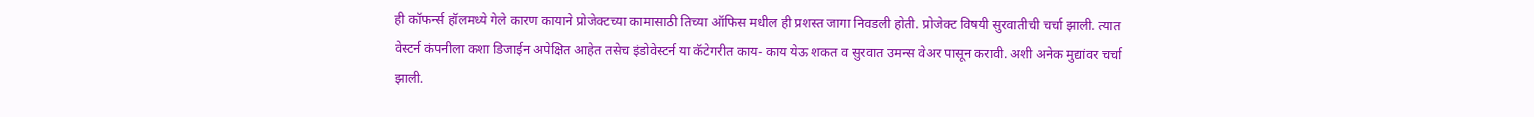ही कॉफर्न्स हॉलमध्ये गेले कारण कायाने प्रोजेक्टच्या कामासाठी तिच्या ऑफिस मधील ही प्रशस्त जागा निवडली होती. प्रोजेक्ट विषयी सुरवातीची चर्चा झाली. त्यात वेस्टर्न कंपनीला कशा डिजाईन अपेक्षित आहेत तसेच इंडोवेस्टर्न या कॅटेगरीत काय- काय येऊ शकत व सुरवात उमन्स वेअर पासून करावी. अशी अनेक मुद्यांवर चर्चा झाली.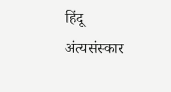हिंदू अंत्यसंस्कार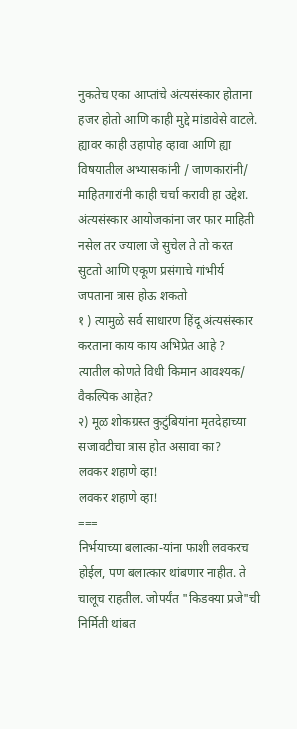नुकतेच एका आप्तांचे अंत्यसंस्कार होताना हजर होतो आणि काही मुद्दे मांडावेसे वाटले. ह्यावर काही उहापोह व्हावा आणि ह्या विषयातील अभ्यासकांनी / जाणकारांनी/ माहितगारांनी काही चर्चा करावी हा उद्देश.
अंत्यसंस्कार आयोजकांना जर फार माहिती नसेल तर ज्याला जे सुचेल ते तो करत सुटतो आणि एकूण प्रसंगाचे गांभीर्य जपताना त्रास होऊ शकतो
१ ) त्यामुळे सर्व साधारण हिंदू अंत्यसंस्कार करताना काय काय अभिप्रेत आहे ? त्यातील कोणते विधी किमान आवश्यक/ वैकल्पिक आहेत?
२) मूळ शोकग्रस्त कुटुंबियांना मृतदेहाच्या सजावटीचा त्रास होत असावा का?
लवकर शहाणे व्हा!
लवकर शहाणे व्हा!
===
निर्भयाच्या बलात्का-यांना फाशी लवकरच होईल, पण बलात्कार थांबणार नाहीत. ते चालूच राहतील. जोपर्यंत "किडक्या प्रजे"ची निर्मिती थांबत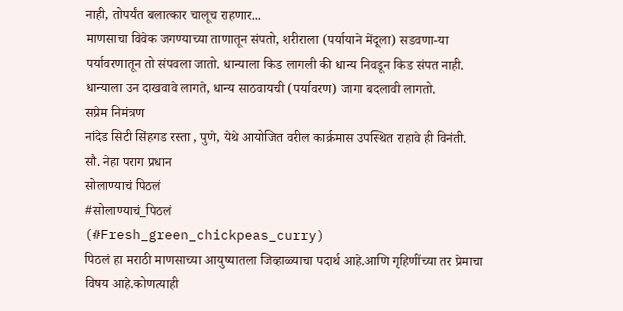नाही, तोपर्यंत बलात्कार चालूच राहणार...
माणसाचा विवेक जगण्याच्या ताणातून संपतो, शरीराला (पर्यायाने मेंदूला) सडवणा-या पर्यावरणातून तो संपवला जातो. धान्याला किड लागली की धान्य निवडून किड संपत नाही. धान्याला उन दाखवावे लागते, धान्य साठवायची (पर्यावरण) जागा बदलावी लागतो.
सप्रेम निमंत्रण
नांदेड सिटी सिंहगड रस्ता , पुणे, येथे आयोजित वरील कार्क्रमास उपस्थित राहावे ही विनंती.
सौ. नेहा पराग प्रधान
सोलाण्याचं पिठलं
#सोलाण्याचं_पिठलं
(#Fresh_green_chickpeas_curry)
पिठलं हा मराठी माणसाच्या आयुष्यातला जिव्हाळ्याचा पदार्थ आहे.आणि गृहिणींच्या तर प्रेमाचा विषय आहे.कोणत्याही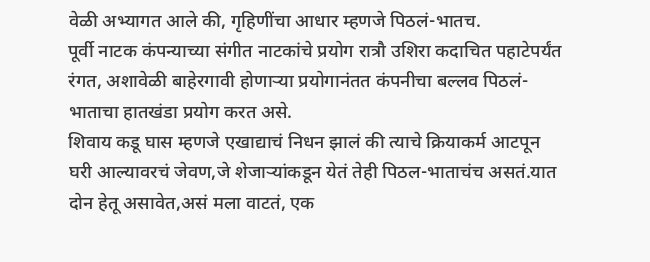वेळी अभ्यागत आले की, गृहिणींचा आधार म्हणजे पिठलं-भातच.
पूर्वी नाटक कंपन्याच्या संगीत नाटकांचे प्रयोग रात्रौ उशिरा कदाचित पहाटेपर्यंत रंगत, अशावेळी बाहेरगावी होणाऱ्या प्रयोगानंतत कंपनीचा बल्लव पिठलं-भाताचा हातखंडा प्रयोग करत असे.
शिवाय कडू घास म्हणजे एखाद्याचं निधन झालं की त्याचे क्रियाकर्म आटपून घरी आल्यावरचं जेवण,जे शेजाऱ्यांकडून येतं तेही पिठल-भाताचंच असतं.यात दोन हेतू असावेत,असं मला वाटतं, एक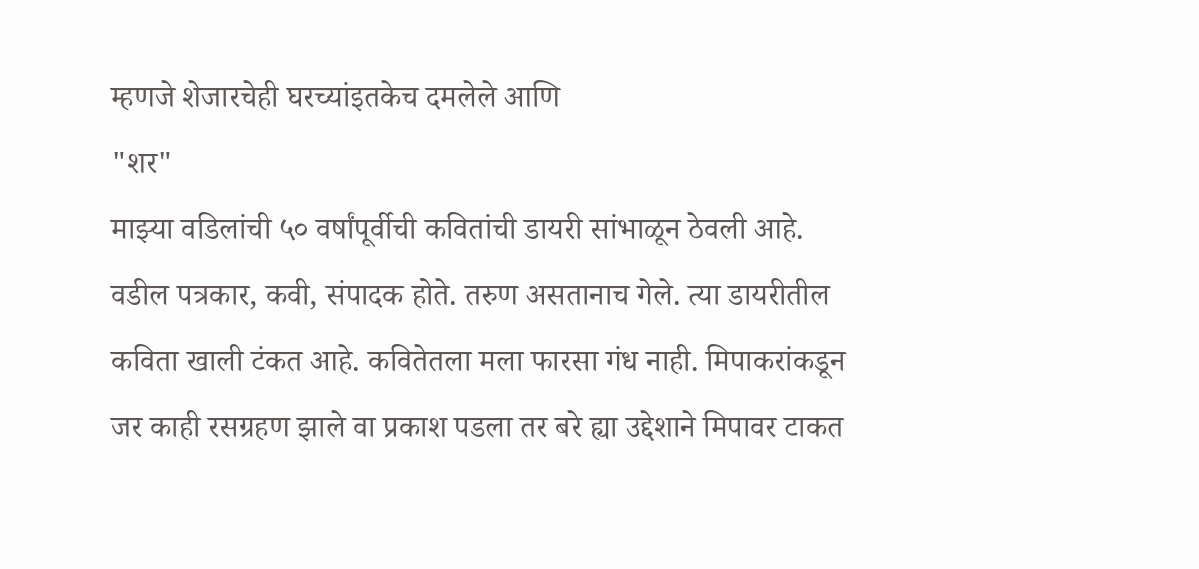म्हणजे शेजारचेही घरच्यांइतकेच दमलेले आणि
"शर"
माझ्या वडिलांची ५० वर्षांपूर्वीची कवितांची डायरी सांभाळून ठेवली आहे. वडील पत्रकार, कवी, संपादक होते. तरुण असतानाच गेले. त्या डायरीतील कविता खाली टंकत आहे. कवितेतला मला फारसा गंध नाही. मिपाकरांकडून जर काही रसग्रहण झाले वा प्रकाश पडला तर बरे ह्या उद्देशाने मिपावर टाकत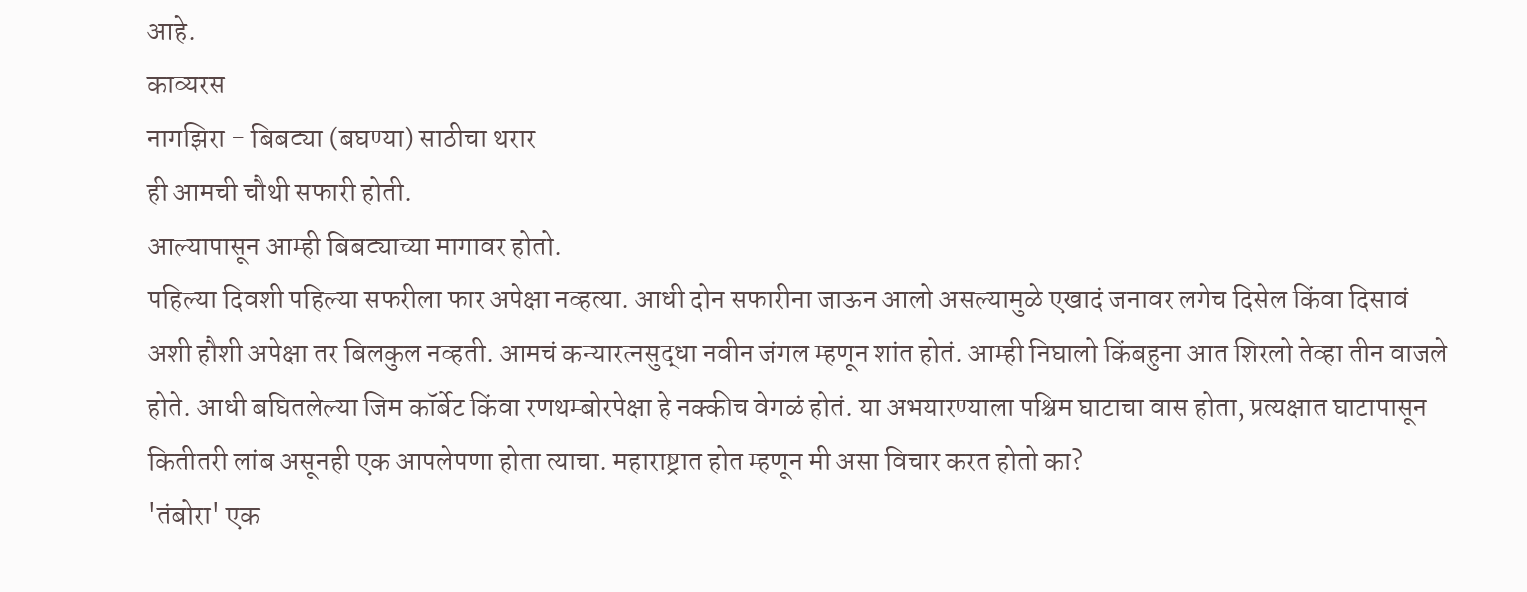आहे.
काव्यरस
नागझिरा - बिबट्या (बघण्या) साठीचा थरार
ही आमची चौथी सफारी होती.
आल्यापासून आम्ही बिबट्याच्या मागावर होतो.
पहिल्या दिवशी पहिल्या सफरीला फार अपेक्षा नव्हत्या. आधी दोन सफारीना जाऊन आलो असल्यामुळे एखादं जनावर लगेच दिसेल किंवा दिसावं अशी हौशी अपेक्षा तर बिलकुल नव्हती. आमचं कन्यारत्नसुद्धा नवीन जंगल म्हणून शांत होतं. आम्ही निघालो किंबहुना आत शिरलो तेव्हा तीन वाजले होते. आधी बघितलेल्या जिम कॉर्बेट किंवा रणथम्बोरपेक्षा हे नक्कीच वेगळं होतं. या अभयारण्याला पश्चिम घाटाचा वास होता, प्रत्यक्षात घाटापासून कितीतरी लांब असूनही एक आपलेपणा होता त्याचा. महाराष्ट्रात होत म्हणून मी असा विचार करत होतो का?
'तंबोरा' एक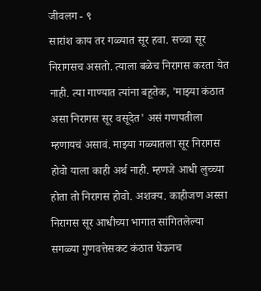जीवलग - ९
सारांश काय तर गळ्यात सूर हवा. सच्चा सूर निरागसच असतो. त्याला बळेच निरागस करता येत नाही. त्या गाण्यात त्यांना बहूतेक, 'माझ्या कंठात असा निरागस सूर वसूदेत' असं गणपतीला म्हणायचं असावं. माझ्या गळ्यातला सूर निरागस होवो याला काही अर्थ नाही. म्हणजे आधी लुच्च्या होता तो निरागस होवो. अशक्य. काहीजण अस्सा निरागस सूर आधीच्या भागात सांगितलेल्या सगळ्या गुणवत्तेसकट कंठात घेऊनच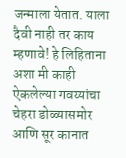जन्माला येतात. याला दैवी नाही तर काय म्हणावे! हे लिहिताना अशा मी काही ऐकलेल्या गवय्यांचा चेहरा डोळ्यासमोर आणि सूर कानात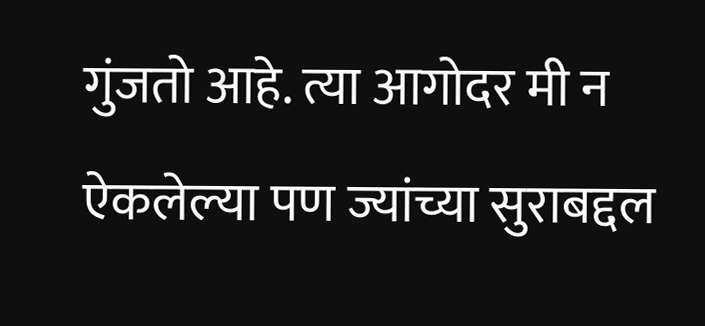गुंजतो आहे. त्या आगोदर मी न ऐकलेल्या पण ज्यांच्या सुराबद्दल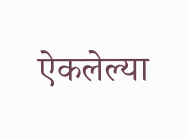ऐकलेल्या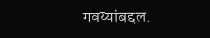गवय्यांबद्दल.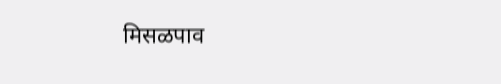मिसळपाव